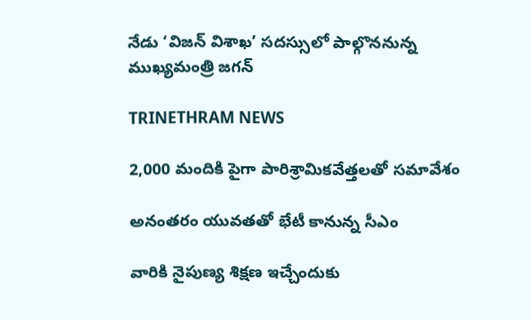నేడు ‘విజన్ విశాఖ’ సదస్సులో పాల్గొననున్న ముఖ్యమంత్రి జగన్

TRINETHRAM NEWS

2,000 మందికి పైగా పారిశ్రామికవేత్తలతో సమావేశం

అనంతరం యువతతో భేటీ కానున్న సీఎం

వారికి నైపుణ్య శిక్షణ ఇచ్చేందుకు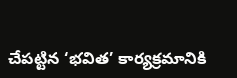చేపట్టిన ‘భవిత’ కార్యక్రమానికి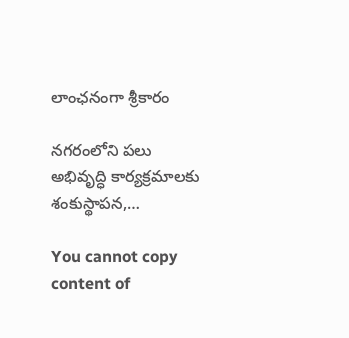లాంఛనంగా శ్రీకారం

నగరంలోని పలు అభివృద్ధి కార్యక్రమాలకు శంకుస్థాపన,…

You cannot copy content of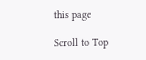this page

Scroll to Top